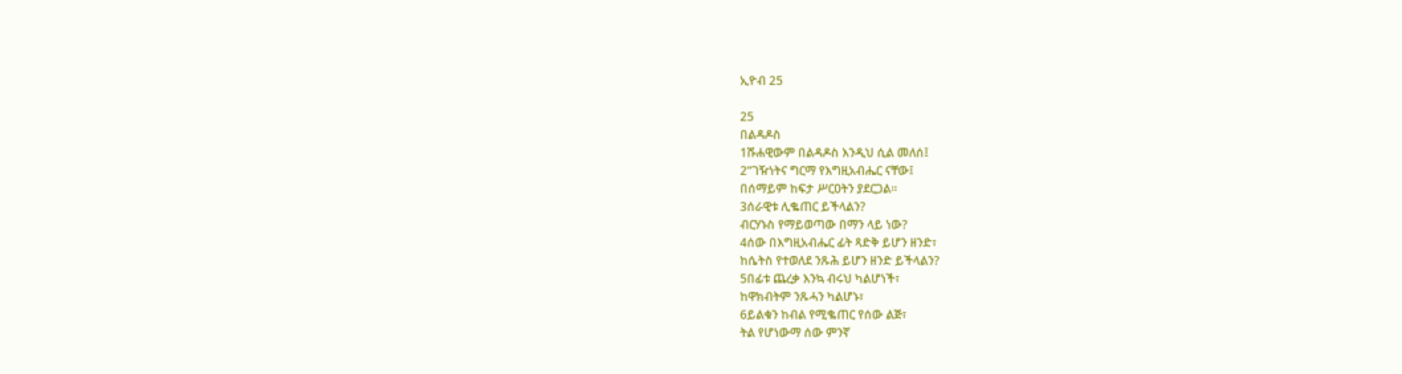ኢዮብ 25

25
በልዳዶስ
1ሹሐዊውም በልዳዶስ እንዲህ ሲል መለሰ፤
2“ገዥነትና ግርማ የእግዚአብሔር ናቸው፤
በሰማይም ከፍታ ሥርዐትን ያደርጋል።
3ሰራዊቱ ሊቈጠር ይችላልን?
ብርሃኑስ የማይወጣው በማን ላይ ነው?
4ሰው በእግዚአብሔር ፊት ጻድቅ ይሆን ዘንድ፣
ከሴትስ የተወለደ ንጹሕ ይሆን ዘንድ ይችላልን?
5በፊቱ ጨረቃ እንኳ ብሩህ ካልሆነች፣
ከዋክብትም ንጹሓን ካልሆኑ፣
6ይልቁን ከብል የሚቈጠር የሰው ልጅ፣
ትል የሆነውማ ሰው ምንኛ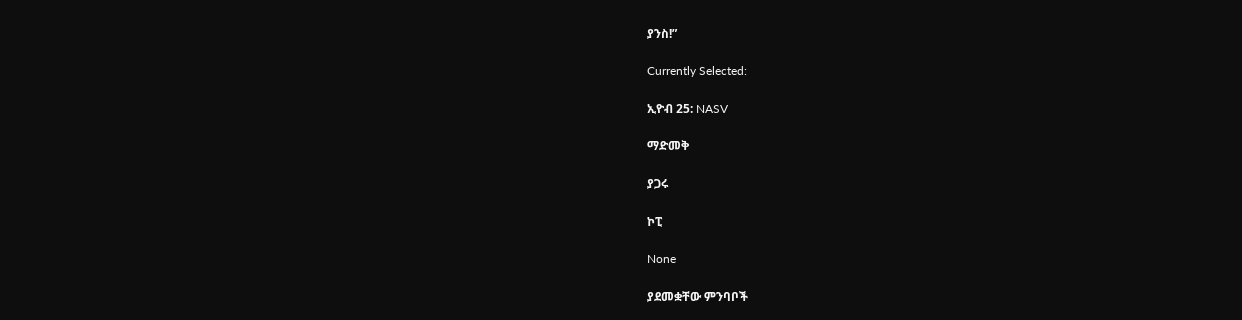ያንስ!”

Currently Selected:

ኢዮብ 25: NASV

ማድመቅ

ያጋሩ

ኮፒ

None

ያደመቋቸው ምንባቦች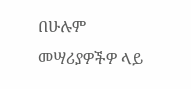በሁሉም መሣሪያዎችዎ ላይ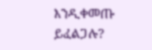እንዲቀመጡ ይፈልጋሉ?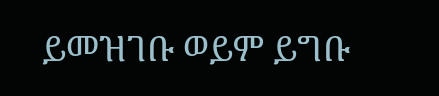ይመዝገቡ ወይም ይግቡ